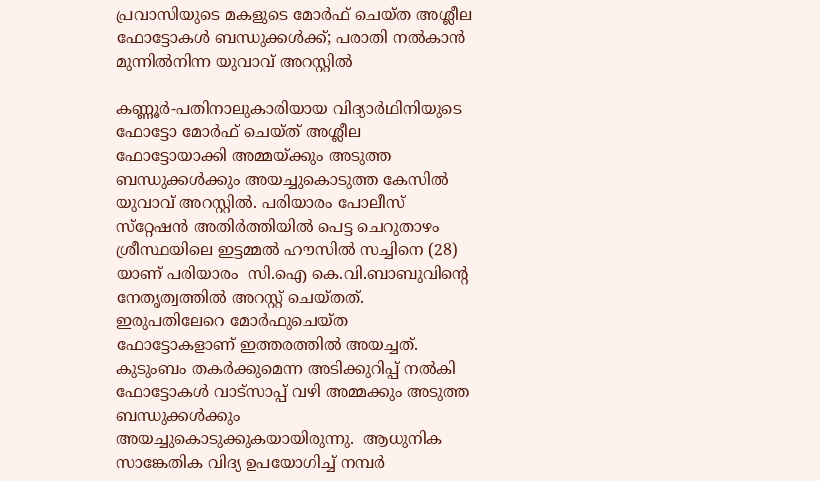പ്രവാസിയുടെ മകളുടെ മോർഫ് ചെയ്ത അശ്ലീല ഫോട്ടോകൾ ബന്ധുക്കൾക്ക്; പരാതി നൽകാൻ മുന്നിൽനിന്ന യുവാവ് അറസ്റ്റിൽ

കണ്ണൂര്‍-പതിനാലുകാരിയായ വിദ്യാര്‍ഥിനിയുടെ ഫോട്ടോ മോര്‍ഫ് ചെയ്ത് അശ്ലീല ഫോട്ടോയാക്കി അമ്മയ്ക്കും അടുത്ത ബന്ധുക്കള്‍ക്കും അയച്ചുകൊടുത്ത കേസില്‍ യുവാവ് അറസ്റ്റില്‍. പരിയാരം പോലീസ് സ്‌റ്റേഷന്‍ അതിര്‍ത്തിയില്‍ പെട്ട ചെറുതാഴം  ശ്രീസ്ഥയിലെ ഇട്ടമ്മല്‍ ഹൗസില്‍ സച്ചിനെ (28) യാണ് പരിയാരം  സി.ഐ കെ.വി.ബാബുവിന്റെ നേതൃത്വത്തില്‍ അറസ്റ്റ് ചെയ്തത്.
ഇരുപതിലേറെ മോര്‍ഫുചെയ്ത  ഫോട്ടോകളാണ് ഇത്തരത്തില്‍ അയച്ചത്. കുടുംബം തകര്‍ക്കുമെന്ന അടിക്കുറിപ്പ് നല്‍കി ഫോട്ടോകള്‍ വാട്‌സാപ്പ് വഴി അമ്മക്കും അടുത്ത ബന്ധുക്കള്‍ക്കും അയച്ചുകൊടുക്കുകയായിരുന്നു.  ആധുനിക സാങ്കേതിക വിദ്യ ഉപയോഗിച്ച് നമ്പര്‍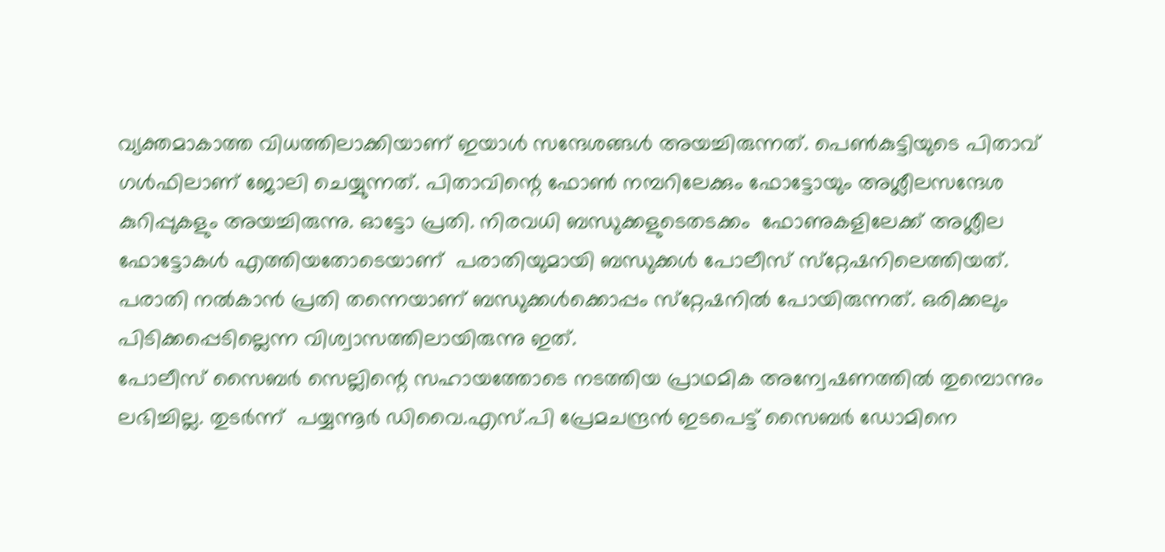വ്യക്തമാകാത്ത വിധത്തിലാക്കിയാണ് ഇയാള്‍ സന്ദേശങ്ങള്‍ അയച്ചിരുന്നത്. പെണ്‍കുട്ടിയുടെ പിതാവ് ഗള്‍ഫിലാണ് ജോലി ചെയ്യുന്നത്. പിതാവിന്റെ ഫോണ്‍ നമ്പറിലേക്കും ഫോട്ടോയും അശ്ലീലസന്ദേശ കുറിപ്പുകളും അയച്ചിരുന്നു. ഓട്ടോ പ്രതി. നിരവധി ബന്ധുക്കളുടെതടക്കം  ഫോണുകളിലേക്ക് അശ്ലീല ഫോട്ടോകള്‍ എത്തിയതോടെയാണ്  പരാതിയുമായി ബന്ധുക്കള്‍ പോലീസ് സ്‌റ്റേഷനിലെത്തിയത്.
പരാതി നല്‍കാന്‍ പ്രതി തന്നെയാണ് ബന്ധുക്കള്‍ക്കൊപ്പം സ്‌റ്റേഷനില്‍ പോയിരുന്നത്. ഒരിക്കലും പിടിക്കപ്പെടില്ലെന്ന വിശ്വാസത്തിലായിരുന്നു ഇത്.
പോലീസ് സൈബര്‍ സെല്ലിന്റെ സഹായത്തോടെ നടത്തിയ പ്രാഥമിക അന്വേഷണത്തില്‍ തുമ്പൊന്നും ലഭിച്ചില്ല. തുടര്‍ന്ന്  പയ്യന്നൂര്‍ ഡിവൈ.എസ്.പി പ്രേമചന്ദ്രന്‍ ഇടപെട്ട് സൈബര്‍ ഡോമിനെ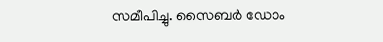സമീപിച്ചു. സൈബര്‍ ഡോം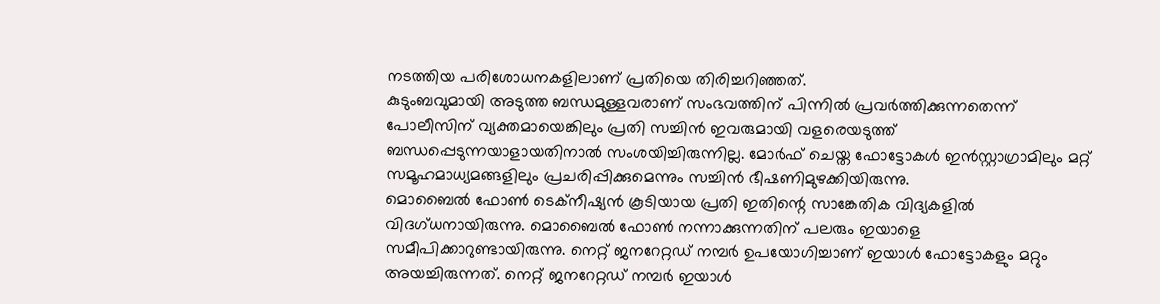നടത്തിയ പരിശോധനകളിലാണ് പ്രതിയെ തിരിച്ചറിഞ്ഞത്.
കുടുംബവുമായി അടുത്ത ബന്ധമുള്ളവരാണ് സംഭവത്തിന് പിന്നില്‍ പ്രവര്‍ത്തിക്കുന്നതെന്ന് പോലീസിന് വ്യക്തമായെങ്കിലും പ്രതി സച്ചിന്‍ ഇവരുമായി വളരെയടുത്ത് ബന്ധപ്പെടുന്നയാളായതിനാല്‍ സംശയിച്ചിരുന്നില്ല. മോര്‍ഫ് ചെയ്ത ഫോട്ടോകള്‍ ഇന്‍സ്റ്റാഗ്രാമിലും മറ്റ് സമൂഹമാധ്യമങ്ങളിലും പ്രചരിപ്പിക്കുമെന്നും സച്ചിന്‍ ഭീഷണിമുഴക്കിയിരുന്നു.
മൊബൈല്‍ ഫോണ്‍ ടെക്‌നീഷ്യന്‍ കൂടിയായ പ്രതി ഇതിന്റെ സാങ്കേതിക വിദ്യകളില്‍ വിദഗ്ധനായിരുന്നു. മൊബൈല്‍ ഫോണ്‍ നന്നാക്കുന്നതിന് പലരും ഇയാളെ സമീപിക്കാറുണ്ടായിരുന്നു. നെറ്റ് ജനറേറ്റഡ് നമ്പര്‍ ഉപയോഗിച്ചാണ് ഇയാള്‍ ഫോട്ടോകളും മറ്റും അയച്ചിരുന്നത്. നെറ്റ് ജനറേറ്റഡ് നമ്പര്‍ ഇയാള്‍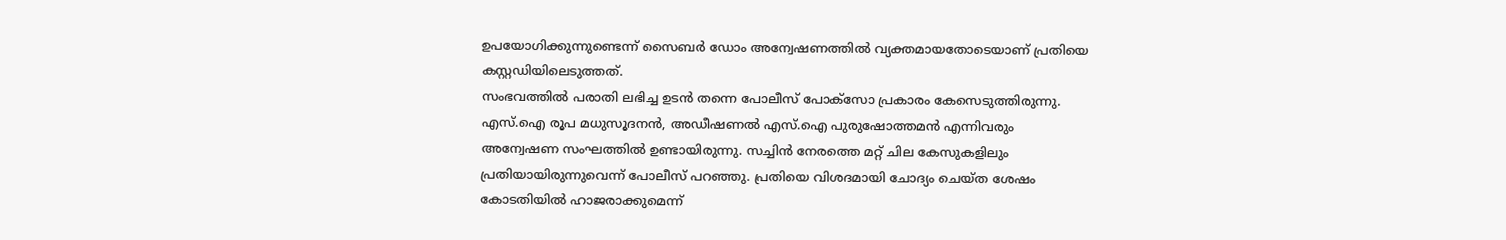ഉപയോഗിക്കുന്നുണ്ടെന്ന് സൈബര്‍ ഡോം അന്വേഷണത്തില്‍ വ്യക്തമായതോടെയാണ് പ്രതിയെ കസ്റ്റഡിയിലെടുത്തത്.
സംഭവത്തില്‍ പരാതി ലഭിച്ച ഉടന്‍ തന്നെ പോലീസ് പോക്‌സോ പ്രകാരം കേസെടുത്തിരുന്നു. എസ്.ഐ രൂപ മധുസൂദനന്‍, അഡീഷണല്‍ എസ്.ഐ പുരുഷോത്തമന്‍ എന്നിവരും അന്വേഷണ സംഘത്തില്‍ ഉണ്ടായിരുന്നു. സച്ചിന്‍ നേരത്തെ മറ്റ് ചില കേസുകളിലും പ്രതിയായിരുന്നുവെന്ന് പോലീസ് പറഞ്ഞു. പ്രതിയെ വിശദമായി ചോദ്യം ചെയ്ത ശേഷം കോടതിയില്‍ ഹാജരാക്കുമെന്ന്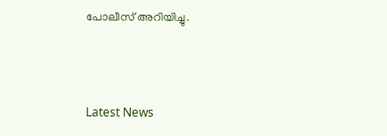പോലീസ് അറിയിച്ചു.



Latest News